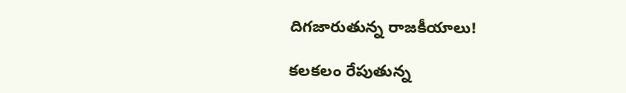దిగజారుతున్న రాజకీయాలు!

కలకలం రేపుతున్న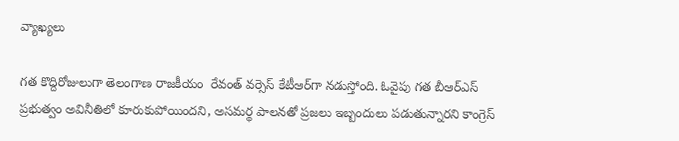వ్యాఖ్యలు

గత కొద్దిరోజులుగా తెలంగాణ రాజకీయం  రేవంత్‌ వర్సెస్‌ కేటీఆర్‌గా నడుస్తోంది. ఓవైపు గత బీఆర్‌ఎస్‌ ప్రభుత్వం అవినీతిలో కూరుకుపోయిందని, అసమర్థ పాలనతో ప్రజలు ఇబ్బందులు పడుతున్నారని కాంగ్రెస్‌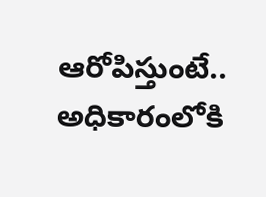ఆరోపిస్తుంటే.. అధికారంలోకి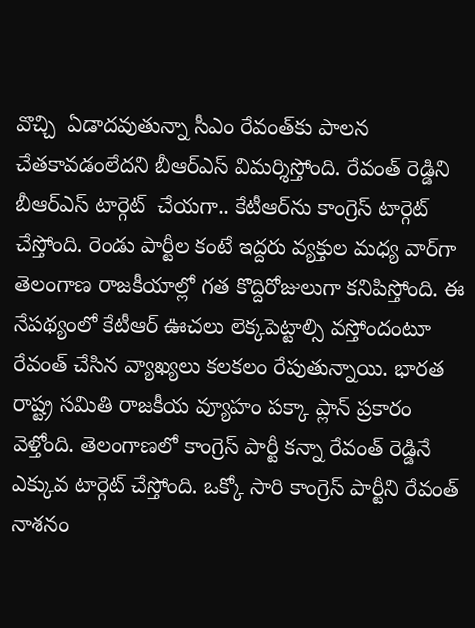వొచ్చి  ఏడాదవుతున్నా సీఎం రేవంత్‌కు పాలన చేతకావడంలేదని బీఆర్‌ఎస్‌ విమర్శిస్తోంది. రేవంత్‌ రెడ్డిని బీఆర్‌ఎస్‌ టార్గెట్‌  చేయగా.. కేటీఆర్‌ను కాంగ్రెస్‌ టార్గెట్‌ చేస్తోంది. రెండు పార్టీల కంటే ఇద్దరు వ్యక్తుల మధ్య వార్‌గా  తెలంగాణ రాజకీయాల్లో గత కొద్దిరోజులుగా కనిపిస్తోంది. ఈ నేపథ్యంలో కేటీఆర్‌ ఊచలు లెక్కపెట్టాల్సి వస్తోందంటూ రేవంత్‌ చేసిన వ్యాఖ్యలు కలకలం రేపుతున్నాయి. భారత రాష్ట్ర సమితి రాజకీయ వ్యూహం పక్కా ప్లాన్‌ ప్రకారం వెళ్తోంది. తెలంగాణలో కాంగ్రెస్‌ పార్టీ కన్నా రేవంత్‌ రెడ్డినే ఎక్కువ టార్గెట్‌ చేస్తోంది. ఒక్కో సారి కాంగ్రెస్‌ పార్టీని రేవంత్‌ నాశనం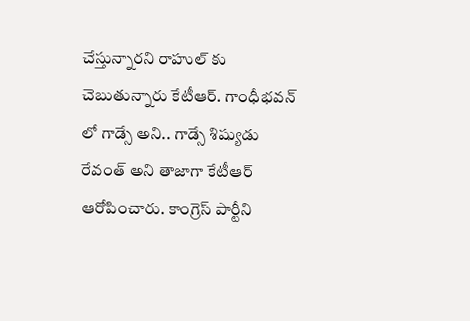చేస్తున్నారని రాహుల్‌ కు చెబుతున్నారు కేటీఆర్‌. గాంధీభవన్‌ లో గాడ్సే అని.. గాడ్సే శిష్యుడు రేవంత్‌ అని తాజాగా కేటీఆర్‌ ఆరోపించారు. కాంగ్రెస్‌ పార్టీని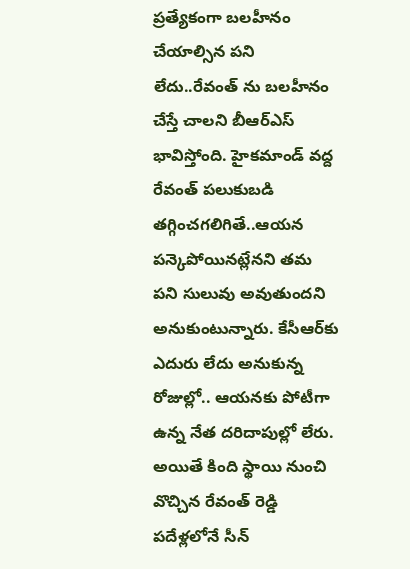ప్రత్యేకంగా బలహీనం చేయాల్సిన పని లేదు..రేవంత్‌ ను బలహీనం చేస్తే చాలని బీఆర్‌ఎస్‌ భావిస్తోంది. హైకమాండ్‌ వద్ద రేవంత్‌ పలుకుబడి తగ్గించగలిగితే..ఆయన పన్కెపోయినట్లేనని తమ పని సులువు అవుతుందని అనుకుంటున్నారు. కేసీఆర్‌కు ఎదురు లేదు అనుకున్న రోజుల్లో.. ఆయనకు పోటీగా ఉన్న నేత దరిదాపుల్లో లేరు. అయితే కింది స్థాయి నుంచి వొచ్చిన రేవంత్‌ రెడ్డి పదేళ్లలోనే సీన్‌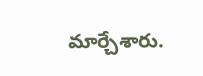మార్చేశారు.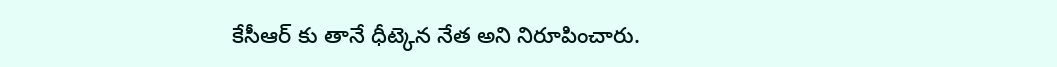కేసీఆర్‌ కు తానే ధీట్కెన నేత అని నిరూపించారు.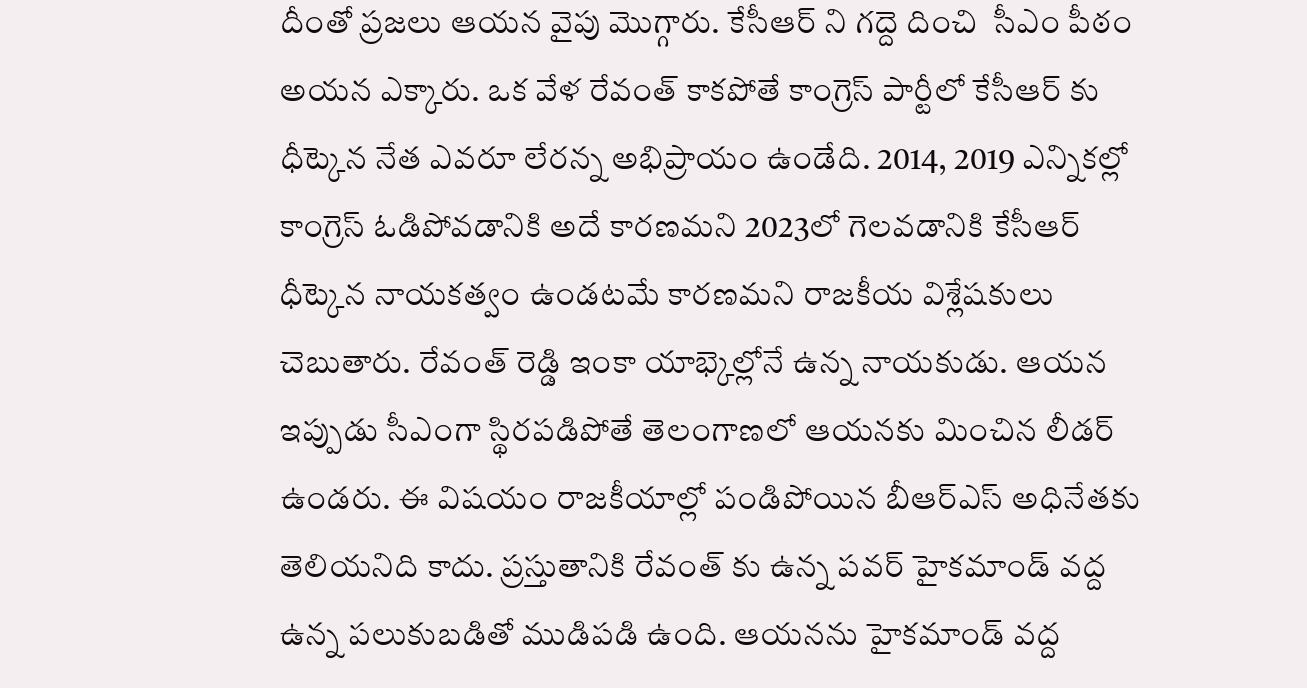దీంతో ప్రజలు ఆయన వైపు మొగ్గారు. కేసీఆర్‌ ని గద్దె దించి  సీఎం పీఠం అయన ఎక్కారు. ఒక వేళ రేవంత్‌ కాకపోతే కాంగ్రెస్‌ పార్టీలో కేసీఆర్‌ కు ధీట్కెన నేత ఎవరూ లేరన్న అభిప్రాయం ఉండేది. 2014, 2019 ఎన్నికల్లో కాంగ్రెస్‌ ఓడిపోవడానికి అదే కారణమని 2023లో గెలవడానికి కేసీఆర్‌ ధీట్కెన నాయకత్వం ఉండటమే కారణమని రాజకీయ విశ్లేషకులు చెబుతారు. రేవంత్‌ రెడ్డి ఇంకా యాభ్కెల్లోనే ఉన్న నాయకుడు. ఆయన ఇప్పుడు సీఎంగా స్థిరపడిపోతే తెలంగాణలో ఆయనకు మించిన లీడర్‌ ఉండరు. ఈ విషయం రాజకీయాల్లో పండిపోయిన బీఆర్‌ఎస్‌ అధినేతకు తెలియనిది కాదు. ప్రస్తుతానికి రేవంత్‌ కు ఉన్న పవర్‌ హైకమాండ్‌ వద్ద ఉన్న పలుకుబడితో ముడిపడి ఉంది. ఆయనను హైకమాండ్‌ వద్ద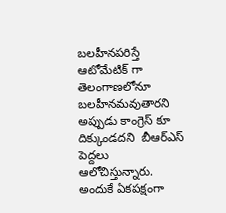బలహీనపరిస్తే ఆటోమేటిక్‌ గా తెలంగాణలోనూ బలహీనమవుతారని అప్పుడు కాంగ్రెస్‌ కూ దిక్కుండదని  బీఆర్‌ఎస్‌ పెద్దలు ఆలోచిస్తున్నారు. అందుకే ఏకపక్షంగా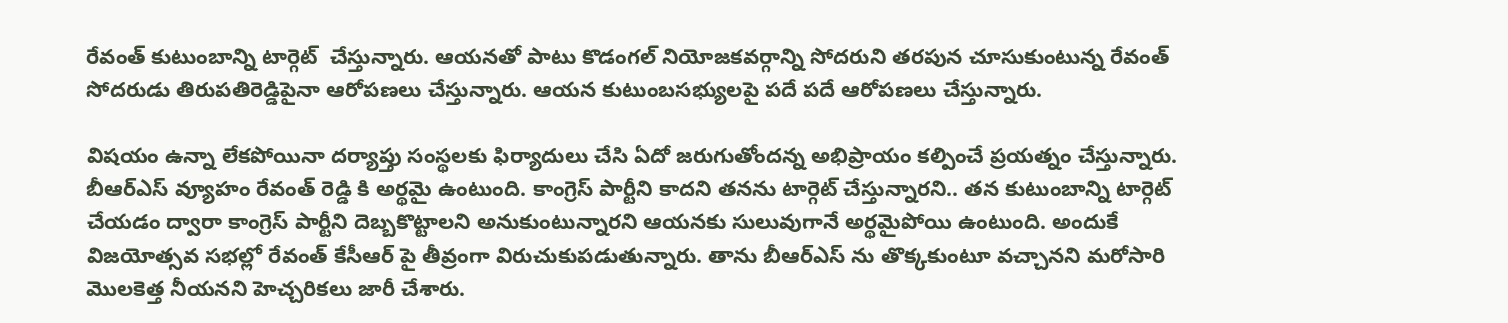రేవంత్‌ కుటుంబాన్ని టార్గెట్‌  చేస్తున్నారు. ఆయనతో పాటు కొడంగల్‌ నియోజకవర్గాన్ని సోదరుని తరపున చూసుకుంటున్న రేవంత్‌ సోదరుడు తిరుపతిరెడ్డిపైనా ఆరోపణలు చేస్తున్నారు. ఆయన కుటుంబసభ్యులపై పదే పదే ఆరోపణలు చేస్తున్నారు.

విషయం ఉన్నా లేకపోయినా దర్యాప్తు సంస్థలకు ఫిర్యాదులు చేసి ఏదో జరుగుతోందన్న అభిప్రాయం కల్పించే ప్రయత్నం చేస్తున్నారు. బీఆర్‌ఎస్‌ వ్యూహం రేవంత్‌ రెడ్డి కి అర్థమై ఉంటుంది. కాంగ్రెస్‌ పార్టీని కాదని తనను టార్గెట్‌ చేస్తున్నారని.. తన కుటుంబాన్ని టార్గెట్‌ చేయడం ద్వారా కాంగ్రెస్‌ పార్టీని దెబ్బకొట్టాలని అనుకుంటున్నారని ఆయనకు సులువుగానే అర్థమైపోయి ఉంటుంది. అందుకే విజయోత్సవ సభల్లో రేవంత్‌ కేసీఆర్‌ పై తీవ్రంగా విరుచుకుపడుతున్నారు. తాను బీఆర్‌ఎస్‌ ను తొక్కకుంటూ వచ్చానని మరోసారి మొలకెత్త నీయనని హెచ్చరికలు జారీ చేశారు.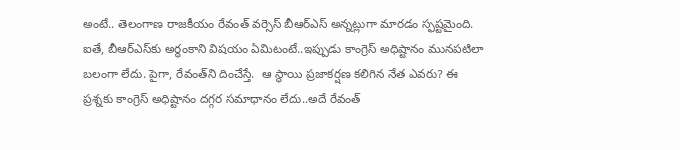అంటే.. తెలంగాణ రాజకీయం రేవంత్‌ వర్సెస్‌ బీఆర్‌ఎస్‌ అన్నట్లుగా మారడం స్ఫష్టమైంది. ఐతే, బీఆర్‌ఎస్‌కు అర్థంకాని విషయం ఏమిటంటే..ఇప్పుడు కాంగ్రెస్‌ అధిష్టానం మునపటిలా బలంగా లేదు. పైగా, రేవంత్‌ని దించేస్తే.  ఆ స్థాయి ప్రజాకర్షణ కలిగిన నేత ఎవరు? ఈ ప్రశ్నకు కాంగ్రెస్‌ అధిష్టానం దగ్గర సమాధానం లేదు..అదే రేవంత్‌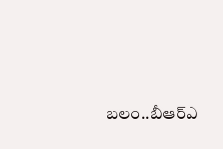బలం..బీఆర్‌ఎ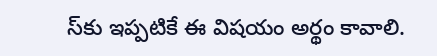స్‌కు ఇప్పటికే ఈ విషయం అర్థం కావాలి.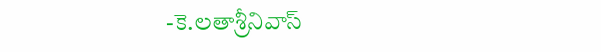-కె.లతాశ్రీనివాస్‌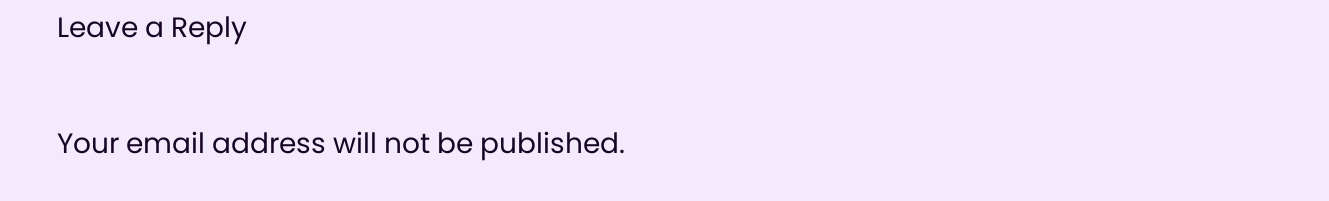Leave a Reply

Your email address will not be published.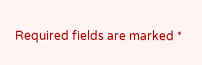Required fields are marked *